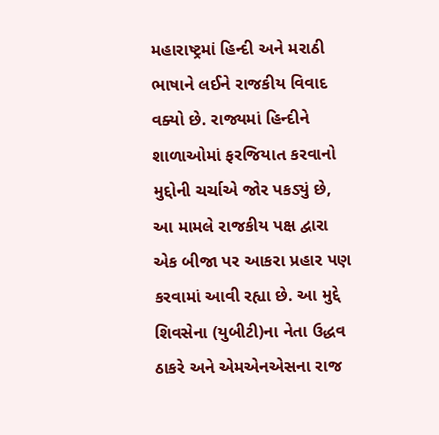મહારાષ્ટ્રમાં હિન્દી અને મરાઠી ભાષાને લઈને રાજકીય વિવાદ વક્યો છે. રાજ્યમાં હિન્દીને શાળાઓમાં ફરજિયાત કરવાનો મુદ્દોની ચર્ચાએ જોર પકડ્યું છે, આ મામલે રાજકીય પક્ષ દ્વારા એક બીજા પર આકરા પ્રહાર પણ કરવામાં આવી રહ્યા છે. આ મુદ્દે શિવસેના (યુબીટી)ના નેતા ઉદ્ધવ ઠાકરે અને એમએનએસના રાજ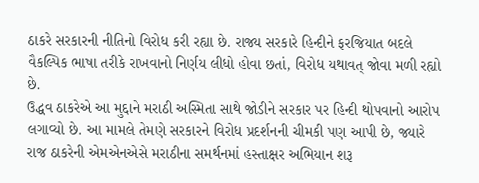ઠાકરે સરકારની નીતિનો વિરોધ કરી રહ્યા છે. રાજ્ય સરકારે હિન્દીને ફરજિયાત બદલે વૈકલ્પિક ભાષા તરીકે રાખવાનો નિર્ણય લીધો હોવા છતાં, વિરોધ યથાવત્ જોવા મળી રહ્યો છે.
ઉદ્ધવ ઠાકરેએ આ મુદ્દાને મરાઠી અસ્મિતા સાથે જોડીને સરકાર પર હિન્દી થોપવાનો આરોપ લગાવ્યો છે. આ મામલે તેમણે સરકારને વિરોધ પ્રદર્શનની ચીમકી પણ આપી છે, જ્યારે રાજ ઠાકરેની એમએનએસે મરાઠીના સમર્થનમાં હસ્તાક્ષર અભિયાન શરૂ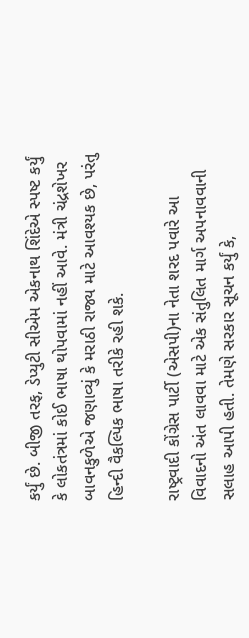કર્યું છે. બીજી તરફ, ડેપ્યુટી સીએમ એકનાથ શિંદેએ સ્પષ્ટ કર્યું કે લોકતંત્રમાં કોઈ ભાષા થોપવામાં નહીં આવે. મંત્રી ચંદ્રશેખર બાવનકુળેએ જણાવ્યું કે મરાઠી રાજ્ય માટે આવશ્યક છે, પરંતુ હિન્દી વૈકલ્પિક ભાષા તરીકે રહી શકે.

રાષ્ટ્રવાદી કોંગ્રેસ પાર્ટી (એસપી)ના નેતા શરદ પવારે આ વિવાદનો અંત લાવવા માટે એક સંતુલિત માર્ગ અપનાવવાની સલાહ આપી હતી. તેમણે સરકાર સૂચન કર્યું કે,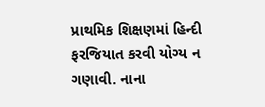પ્રાથમિક શિક્ષણમાં હિન્દી ફરજિયાત કરવી યોગ્ય ન ગણાવી. નાના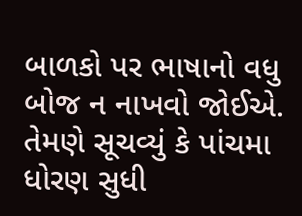બાળકો પર ભાષાનો વધુ બોજ ન નાખવો જોઈએ. તેમણે સૂચવ્યું કે પાંચમા ધોરણ સુધી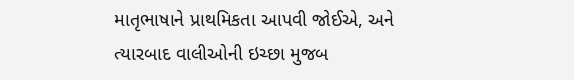માતૃભાષાને પ્રાથમિકતા આપવી જોઈએ, અને ત્યારબાદ વાલીઓની ઇચ્છા મુજબ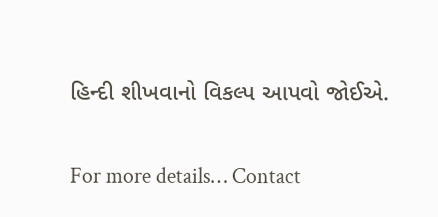હિન્દી શીખવાનો વિકલ્પ આપવો જોઈએ.

For more details… Contact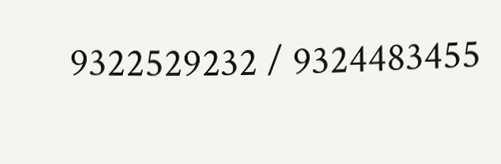9322529232 / 9324483455